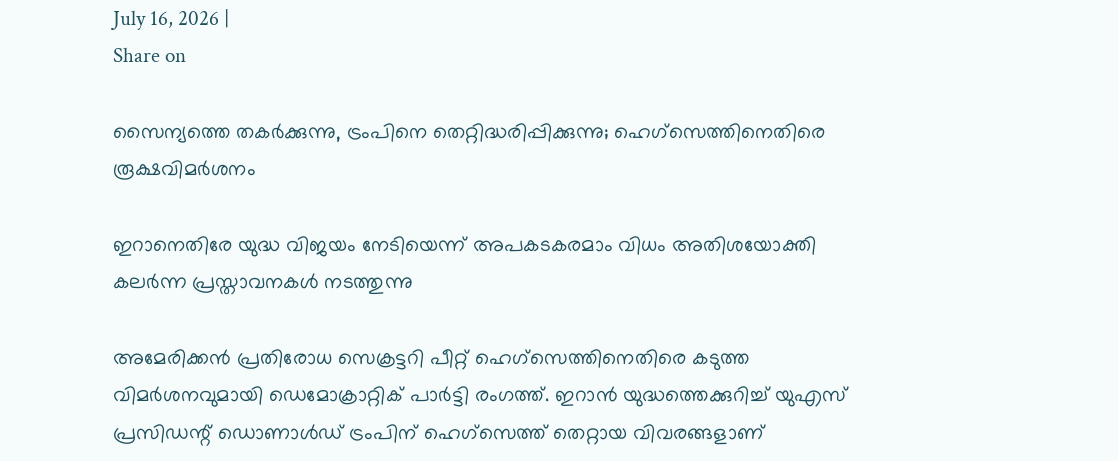July 16, 2026 |
Share on

സൈന്യത്തെ തകര്‍ക്കുന്നു, ട്രംപിനെ തെറ്റിദ്ധരിപ്പിക്കുന്നു; ഹെഗ്സെത്തിനെതിരെ രൂക്ഷവിമര്‍ശനം

ഇറാനെതിരേ യുദ്ധ വിജയം നേടിയെന്ന് അപകടകരമാം വിധം അതിശയോക്തി കലര്‍ന്ന പ്രസ്താവനകള്‍ നടത്തുന്നു

അമേരിക്കന്‍ പ്രതിരോധ സെക്രട്ടറി പീറ്റ് ഹെഗ്സെത്തിനെതിരെ കടുത്ത വിമര്‍ശനവുമായി ഡെമോക്രാറ്റിക് പാര്‍ട്ടി രംഗത്ത്. ഇറാന്‍ യുദ്ധത്തെക്കുറിച്ച് യുഎസ് പ്രസിഡന്റ് ഡൊണാള്‍ഡ് ട്രംപിന് ഹെഗ്സെത്ത് തെറ്റായ വിവരങ്ങളാണ്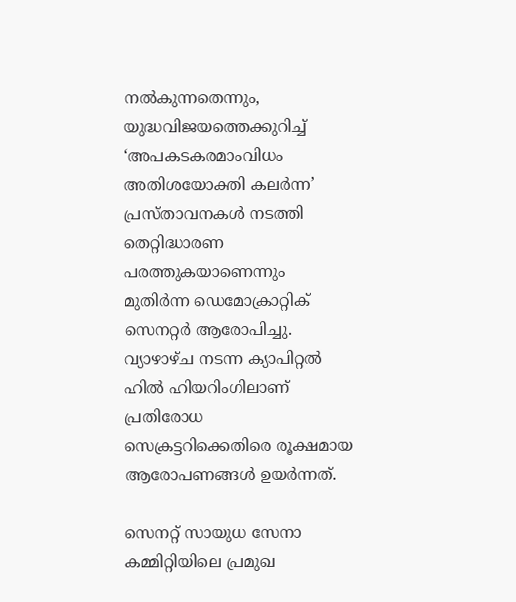നല്‍കുന്നതെന്നും, യുദ്ധവിജയത്തെക്കുറിച്ച് ‘അപകടകരമാംവിധം അതിശയോക്തി കലര്‍ന്ന’ പ്രസ്താവനകള്‍ നടത്തി തെറ്റിദ്ധാരണ പരത്തുകയാണെന്നും മുതിര്‍ന്ന ഡെമോക്രാറ്റിക് സെനറ്റര്‍ ആരോപിച്ചു. വ്യാഴാഴ്ച നടന്ന ക്യാപിറ്റല്‍ ഹില്‍ ഹിയറിംഗിലാണ് പ്രതിരോധ സെക്രട്ടറിക്കെതിരെ രൂക്ഷമായ ആരോപണങ്ങള്‍ ഉയര്‍ന്നത്.

സെനറ്റ് സായുധ സേനാ കമ്മിറ്റിയിലെ പ്രമുഖ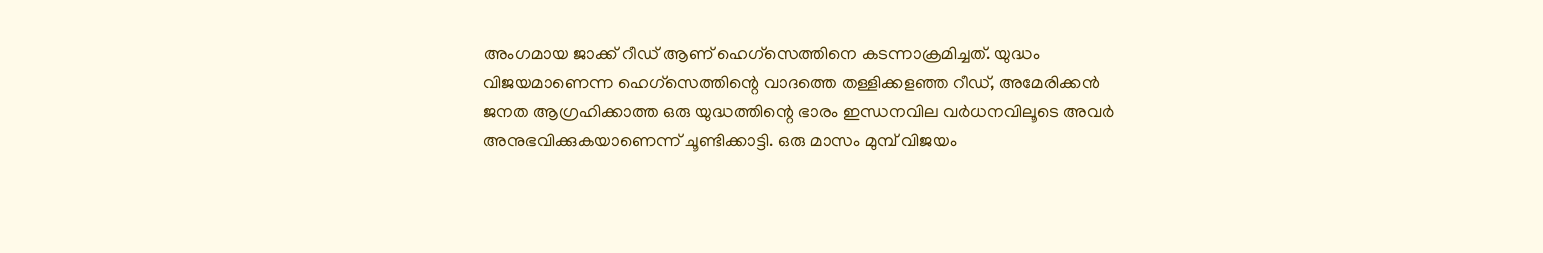അംഗമായ ജാക്ക് റീഡ് ആണ് ഹെഗ്സെത്തിനെ കടന്നാക്രമിച്ചത്. യുദ്ധം വിജയമാണെന്ന ഹെഗ്സെത്തിന്റെ വാദത്തെ തള്ളിക്കളഞ്ഞ റീഡ്, അമേരിക്കന്‍ ജനത ആഗ്രഹിക്കാത്ത ഒരു യുദ്ധത്തിന്റെ ഭാരം ഇന്ധനവില വര്‍ധനവിലൂടെ അവര്‍ അനുഭവിക്കുകയാണെന്ന് ചൂണ്ടിക്കാട്ടി. ഒരു മാസം മുമ്പ് വിജയം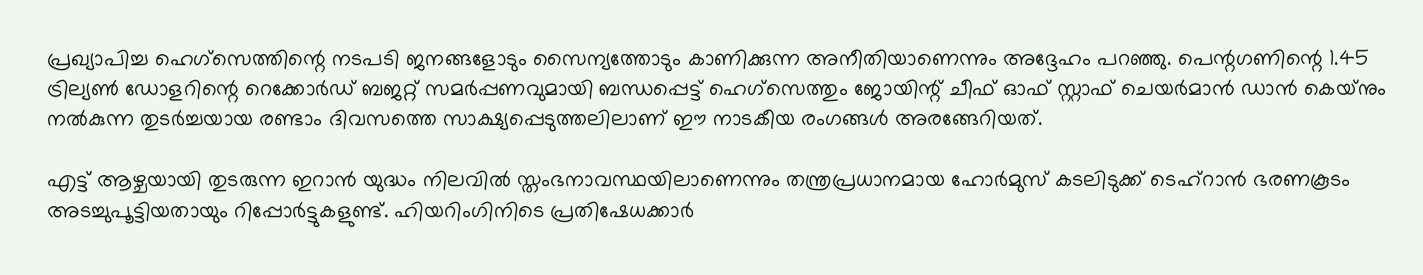പ്രഖ്യാപിച്ച ഹെഗ്സെത്തിന്റെ നടപടി ജനങ്ങളോടും സൈന്യത്തോടും കാണിക്കുന്ന അനീതിയാണെന്നും അദ്ദേഹം പറഞ്ഞു. പെന്റഗണിന്റെ 1.45 ട്രില്യണ്‍ ഡോളറിന്റെ റെക്കോര്‍ഡ് ബജറ്റ് സമര്‍പ്പണവുമായി ബന്ധപ്പെട്ട് ഹെഗ്സെത്തും ജോയിന്റ് ചീഫ് ഓഫ് സ്റ്റാഫ് ചെയര്‍മാന്‍ ഡാന്‍ കെയ്‌നും നല്‍കുന്ന തുടര്‍ച്ചയായ രണ്ടാം ദിവസത്തെ സാക്ഷ്യപ്പെടുത്തലിലാണ് ഈ നാടകീയ രംഗങ്ങള്‍ അരങ്ങേറിയത്.

എട്ട് ആഴ്ചയായി തുടരുന്ന ഇറാന്‍ യുദ്ധം നിലവില്‍ സ്തംഭനാവസ്ഥയിലാണെന്നും തന്ത്രപ്രധാനമായ ഹോര്‍മുസ് കടലിടുക്ക് ടെഹ്‌റാന്‍ ഭരണകൂടം അടച്ചുപൂട്ടിയതായും റിപ്പോര്‍ട്ടുകളുണ്ട്. ഹിയറിംഗിനിടെ പ്രതിഷേധക്കാര്‍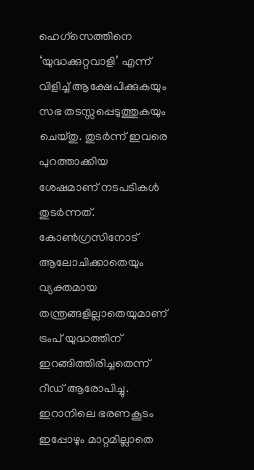ഹെഗ്സെത്തിനെ ‘യുദ്ധക്കുറ്റവാളി’ എന്ന് വിളിച്ച് ആക്ഷേപിക്കുകയും സഭ തടസ്സപ്പെടുത്തുകയും ചെയ്തു. തുടര്‍ന്ന് ഇവരെ പുറത്താക്കിയ ശേഷമാണ് നടപടികള്‍ തുടര്‍ന്നത്. കോണ്‍ഗ്രസിനോട് ആലോചിക്കാതെയും വ്യക്തമായ തന്ത്രങ്ങളില്ലാതെയുമാണ് ട്രംപ് യുദ്ധത്തിന് ഇറങ്ങിത്തിരിച്ചതെന്ന് റീഡ് ആരോപിച്ചു. ഇറാനിലെ ഭരണകൂടം ഇപ്പോഴും മാറ്റമില്ലാതെ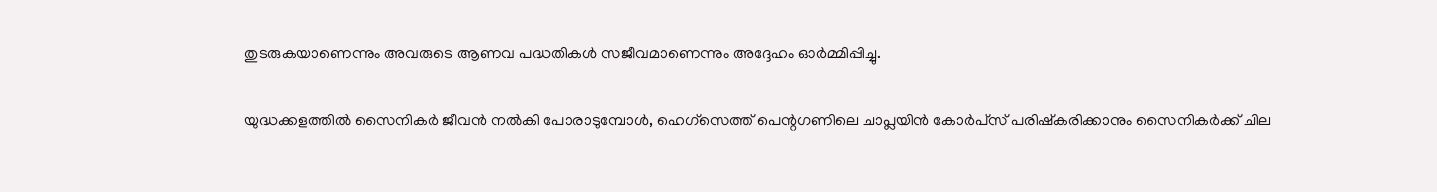തുടരുകയാണെന്നും അവരുടെ ആണവ പദ്ധതികള്‍ സജീവമാണെന്നും അദ്ദേഹം ഓര്‍മ്മിപ്പിച്ചു.

യുദ്ധക്കളത്തില്‍ സൈനികര്‍ ജീവന്‍ നല്‍കി പോരാടുമ്പോള്‍, ഹെഗ്സെത്ത് പെന്റഗണിലെ ചാപ്ലയിന്‍ കോര്‍പ്‌സ് പരിഷ്‌കരിക്കാനും സൈനികര്‍ക്ക് ചില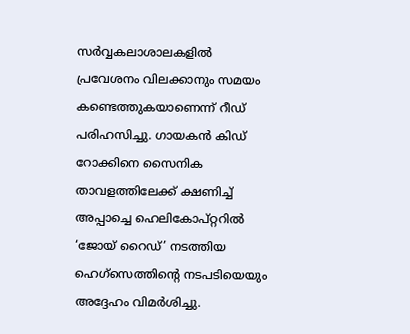സര്‍വ്വകലാശാലകളില്‍ പ്രവേശനം വിലക്കാനും സമയം കണ്ടെത്തുകയാണെന്ന് റീഡ് പരിഹസിച്ചു. ഗായകന്‍ കിഡ് റോക്കിനെ സൈനിക താവളത്തിലേക്ക് ക്ഷണിച്ച് അപ്പാച്ചെ ഹെലികോപ്റ്ററില്‍ ‘ജോയ് റൈഡ്’ നടത്തിയ ഹെഗ്സെത്തിന്റെ നടപടിയെയും അദ്ദേഹം വിമര്‍ശിച്ചു.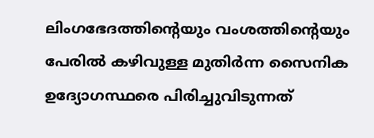ലിംഗഭേദത്തിന്റെയും വംശത്തിന്റെയും പേരില്‍ കഴിവുള്ള മുതിര്‍ന്ന സൈനിക ഉദ്യോഗസ്ഥരെ പിരിച്ചുവിടുന്നത്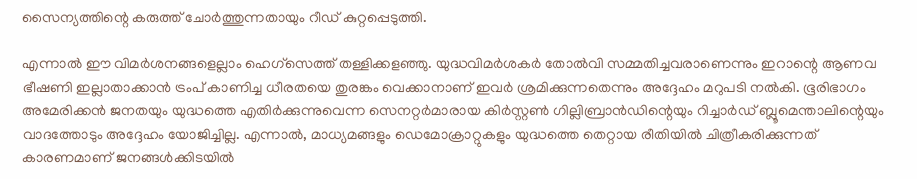സൈന്യത്തിന്റെ കരുത്ത് ചോര്‍ത്തുന്നതായും റീഡ് കുറ്റപ്പെടുത്തി.

എന്നാല്‍ ഈ വിമര്‍ശനങ്ങളെല്ലാം ഹെഗ്സെത്ത് തള്ളിക്കളഞ്ഞു. യുദ്ധവിമര്‍ശകര്‍ തോല്‍വി സമ്മതിച്ചവരാണെന്നും ഇറാന്റെ ആണവ ഭീഷണി ഇല്ലാതാക്കാന്‍ ട്രംപ് കാണിച്ച ധീരതയെ തുരങ്കം വെക്കാനാണ് ഇവര്‍ ശ്രമിക്കുന്നതെന്നും അദ്ദേഹം മറുപടി നല്‍കി. ഭൂരിഭാഗം അമേരിക്കന്‍ ജനതയും യുദ്ധത്തെ എതിര്‍ക്കുന്നുവെന്ന സെനറ്റര്‍മാരായ കിര്‍സ്റ്റണ്‍ ഗില്ലിബ്രാന്‍ഡിന്റെയും റിച്ചാര്‍ഡ് ബ്ലൂമെന്താലിന്റെയും വാദത്തോടും അദ്ദേഹം യോജിച്ചില്ല. എന്നാല്‍, മാധ്യമങ്ങളും ഡെമോക്രാറ്റുകളും യുദ്ധത്തെ തെറ്റായ രീതിയില്‍ ചിത്രീകരിക്കുന്നത് കാരണമാണ് ജനങ്ങള്‍ക്കിടയില്‍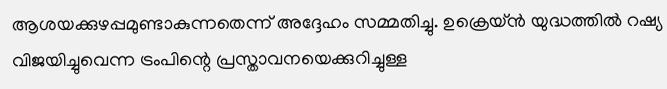ആശയക്കുഴപ്പമുണ്ടാകുന്നതെന്ന് അദ്ദേഹം സമ്മതിച്ചു. ഉക്രെയ്ന്‍ യുദ്ധത്തില്‍ റഷ്യ വിജയിച്ചുവെന്ന ട്രംപിന്റെ പ്രസ്താവനയെക്കുറിച്ചുള്ള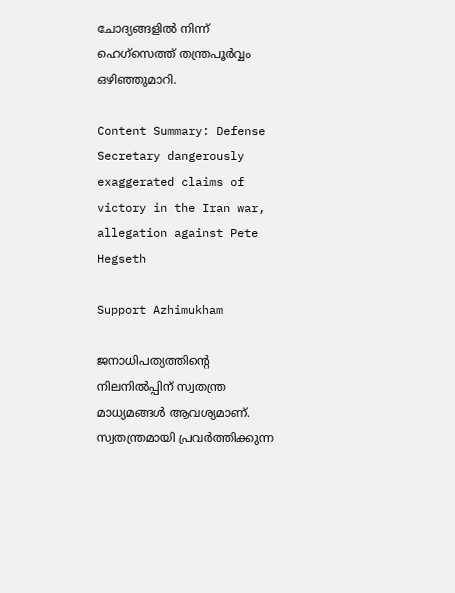ചോദ്യങ്ങളില്‍ നിന്ന് ഹെഗ്സെത്ത് തന്ത്രപൂര്‍വ്വം ഒഴിഞ്ഞുമാറി.

Content Summary: Defense Secretary dangerously exaggerated claims of victory in the Iran war, allegation against Pete Hegseth

Support Azhimukham

ജനാധിപത്യത്തിന്റെ നിലനിൽപ്പിന് സ്വതന്ത്ര മാധ്യമങ്ങൾ ആവശ്യമാണ്. സ്വതന്ത്രമായി പ്രവർത്തിക്കുന്ന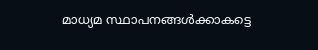മാധ്യമ സ്ഥാപനങ്ങൾക്കാകട്ടെ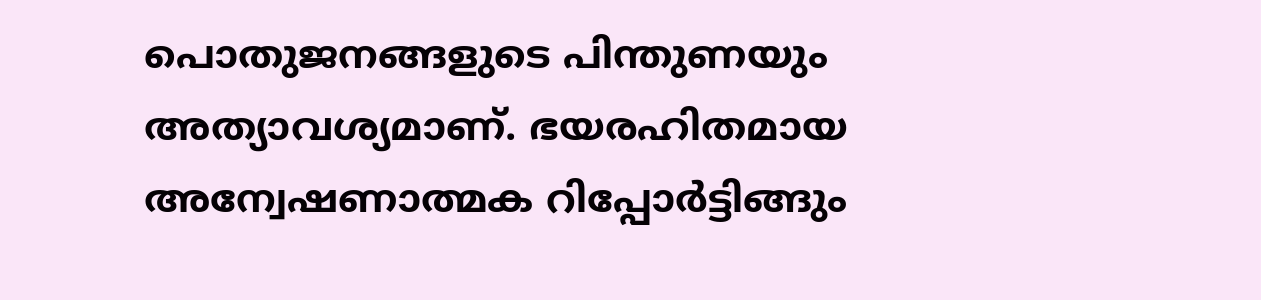പൊതുജനങ്ങളുടെ പിന്തുണയും അത്യാവശ്യമാണ്. ഭയരഹിതമായ അന്വേഷണാത്മക റിപ്പോർട്ടിങ്ങും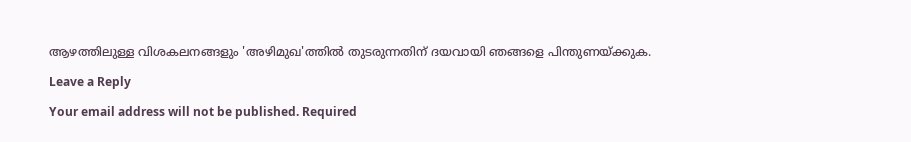ആഴത്തിലുള്ള വിശകലനങ്ങളും 'അഴിമുഖ'ത്തിൽ തുടരുന്നതിന് ദയവായി ഞങ്ങളെ പിന്തുണയ്ക്കുക.

Leave a Reply

Your email address will not be published. Required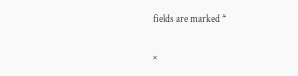fields are marked *

×